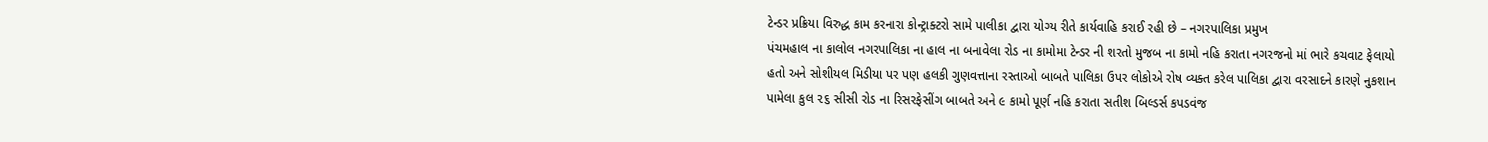ટેન્ડર પ્રક્રિયા વિરુદ્ધ કામ કરનારા કોન્ટ્રાક્ટરો સામે પાલીકા દ્વારા યોગ્ય રીતે કાર્યવાહિ કરાઈ રહી છે – નગરપાલિકા પ્રમુખ
પંચમહાલ ના કાલોલ નગરપાલિકા ના હાલ ના બનાવેલા રોડ ના કામોમા ટેન્ડર ની શરતો મુજબ ના કામો નહિ કરાતા નગરજનો માં ભારે કચવાટ ફેલાયો હતો અને સોશીયલ મિડીયા પર પણ હલકી ગુણવત્તાના રસ્તાઓ બાબતે પાલિકા ઉપર લોકોએ રોષ વ્યક્ત કરેલ પાલિકા દ્વારા વરસાદને કારણે નુકશાન પામેલા કુલ ૨૬ સીસી રોડ ના રિસરફેસીંગ બાબતે અને ૯ કામો પૂર્ણ નહિ કરાતા સતીશ બિલ્ડર્સ કપડવંજ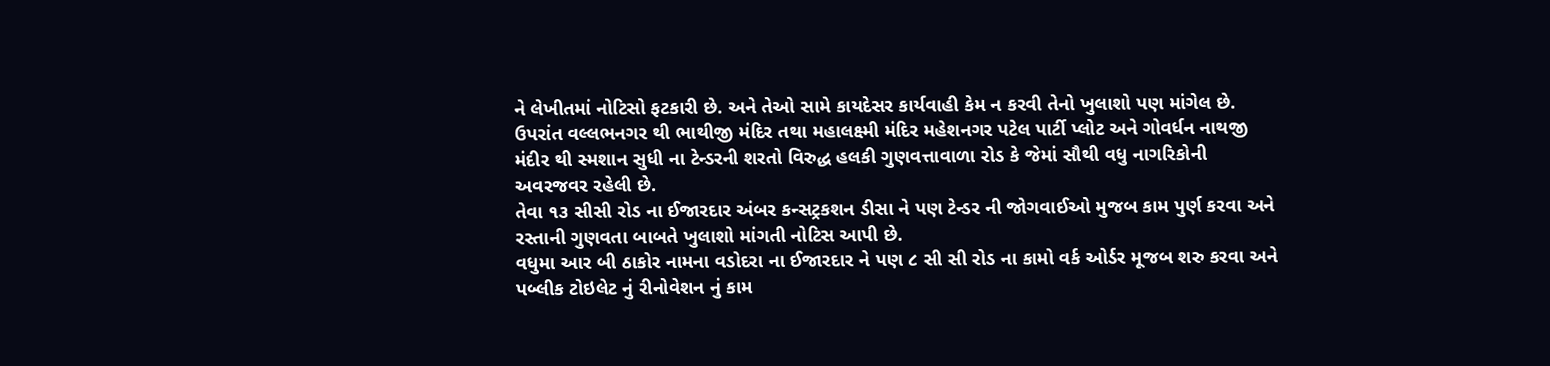ને લેખીતમાં નોટિસો ફટકારી છે. અને તેઓ સામે કાયદેસર કાર્યવાહી કેમ ન કરવી તેનો ખુલાશો પણ માંગેલ છે.
ઉપરાંત વલ્લભનગર થી ભાથીજી મંદિર તથા મહાલક્ષ્મી મંદિર મહેશનગર પટેલ પાર્ટી પ્લોટ અને ગોવર્ધન નાથજી મંદીર થી સ્મશાન સુધી ના ટેન્ડરની શરતો વિરુદ્ધ હલકી ગુણવત્તાવાળા રોડ કે જેમાં સૌથી વધુ નાગરિકોની અવરજવર રહેલી છે.
તેવા ૧૩ સીસી રોડ ના ઈજારદાર અંબર કન્સટ્રકશન ડીસા ને પણ ટેન્ડર ની જોગવાઈઓ મુજબ કામ પુર્ણ કરવા અને રસ્તાની ગુણવતા બાબતે ખુલાશો માંગતી નોટિસ આપી છે.
વધુમા આર બી ઠાકોર નામના વડોદરા ના ઈજારદાર ને પણ ૮ સી સી રોડ ના કામો વર્ક ઓર્ડર મૂજબ શરુ કરવા અને પબ્લીક ટોઇલેટ નું રીનોવેશન નું કામ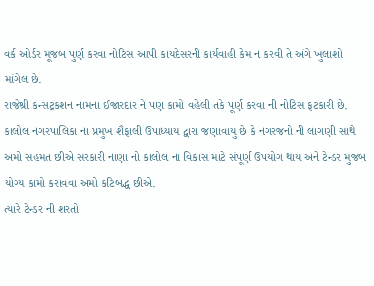વર્ક ઓર્ડર મૂજબ પુર્ણ કરવા નોટિસ આપી કાયદેસરની કાર્યવાહી કેમ ન કરવી તે અંગે ખુલાશો માંગેલ છે.
રાજેશ્રી કન્સટ્રકશન નામના ઈજારદાર ને પણ કામો વહેલી તકે પૂર્ણ કરવા ની નોટિસ ફટકારી છે. કાલોલ નગરપાલિકા ના પ્રમુખ શૈફાલી ઉપાધ્યાય દ્વારા જણાવાયુ છે કે નગરજનો ની લાગણી સાથે અમો સહમત છીએ સરકારી નાણા નો કાલોલ ના વિકાસ માટે સંપૂર્ણ ઉપયોગ થાય અને ટેન્ડર મુજબ યોગ્ય કામો કરાવવા અમો કટિબદ્ધ છીએ.
ત્યારે ટેન્ડર ની શરતો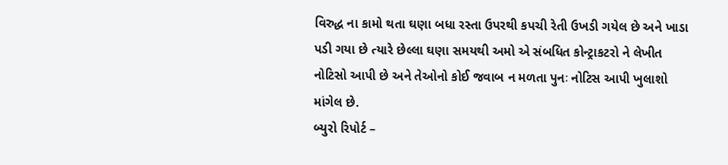વિરુદ્ધ ના કામો થતા ઘણા બધા રસ્તા ઉપરથી કપચી રેતી ઉખડી ગયેલ છે અને ખાડા પડી ગયા છે ત્યારે છેલ્લા ઘણા સમયથી અમો એ સંબધિત કોન્ટ્રાકટરો ને લેખીત નોટિસો આપી છે અને તેઓનો કોઈ જવાબ ન મળતા પુનઃ નોટિસ આપી ખુલાશો માંગેલ છે.
બ્યુરો રિપોર્ટ –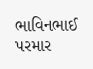ભાવિનભાઈ પરમાર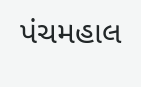પંચમહાલ